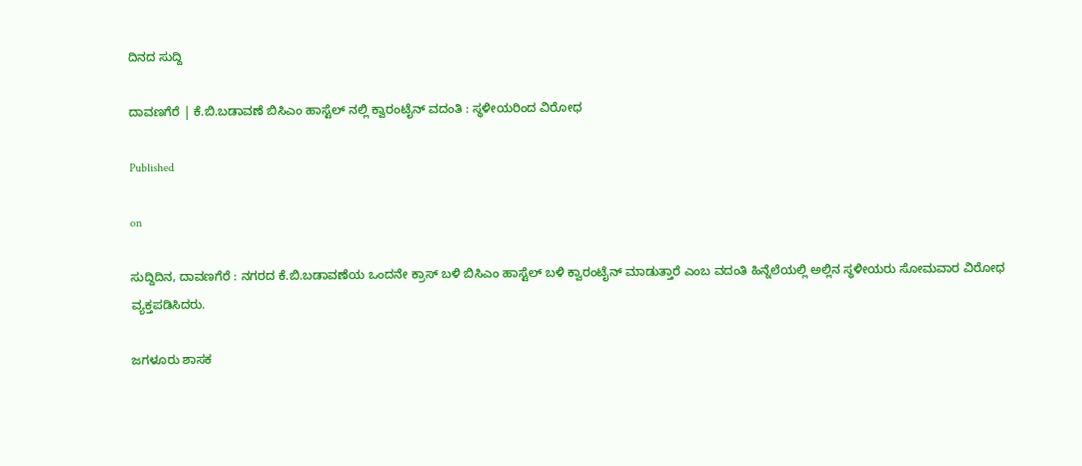ದಿನದ ಸುದ್ದಿ

ದಾವಣಗೆರೆ | ಕೆ.ಬಿ.ಬಡಾವಣೆ ಬಿಸಿಎಂ ಹಾಸ್ಟೆಲ್ ನಲ್ಲಿ ಕ್ವಾರಂಟೈನ್ ವದಂತಿ : ಸ್ಥಳೀಯರಿಂದ ವಿರೋಧ

Published

on

ಸುದ್ದಿದಿನ, ದಾವಣಗೆರೆ : ನಗರದ ಕೆ.ಬಿ.ಬಡಾವಣೆಯ ಒಂದನೇ ಕ್ರಾಸ್‌ ಬಳಿ ಬಿಸಿಎಂ ಹಾಸ್ಟೆಲ್ ಬಳಿ ಕ್ವಾರಂಟೈನ್ ಮಾಡುತ್ತಾರೆ ಎಂಬ ವದಂತಿ ಹಿನ್ನೆಲೆಯಲ್ಲಿ ಅಲ್ಲಿನ ಸ್ಥಳೀಯರು ಸೋಮವಾರ ವಿರೋಧ ವ್ಯಕ್ತಪಡಿಸಿದರು.

ಜಗಳೂರು ಶಾಸಕ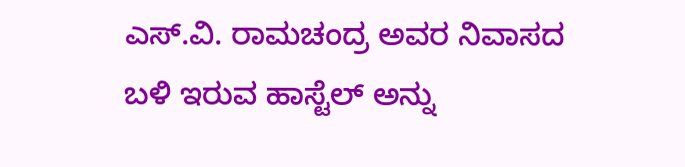ಎಸ್‌.ವಿ. ರಾಮಚಂದ್ರ ಅವರ ನಿವಾಸದ ಬಳಿ ಇರುವ ಹಾಸ್ಟೆಲ್‌ ಅನ್ನು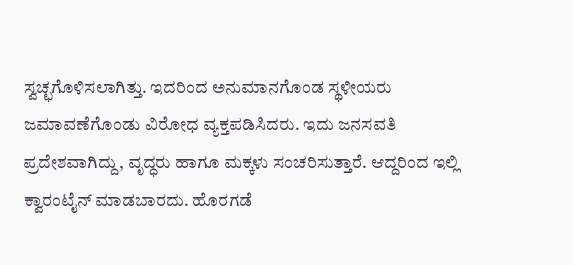ಸ್ವಚ್ಛಗೊಳಿಸಲಾಗಿತ್ತು. ಇದರಿಂದ ಅನುಮಾನಗೊಂಡ ಸ್ಥಳೀಯರು ಜಮಾವಣೆಗೊಂಡು ವಿರೋಧ ವ್ಯಕ್ತಪಡಿಸಿದರು. ಇದು ಜನಸವತಿ ಪ್ರದೇಶವಾಗಿದ್ದು, ವೃದ್ಧರು ಹಾಗೂ ಮಕ್ಕಳು ಸಂಚರಿಸುತ್ತಾರೆ. ಆದ್ದರಿಂದ ಇಲ್ಲಿ ಕ್ವಾರಂಟೈನ್ ಮಾಡಬಾರದು. ಹೊರಗಡೆ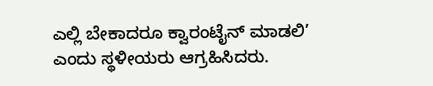ಎಲ್ಲಿ ಬೇಕಾದರೂ ಕ್ವಾರಂಟೈನ್ ಮಾಡಲಿ’ ಎಂದು ಸ್ಥಳೀಯರು ಆಗ್ರಹಿಸಿದರು.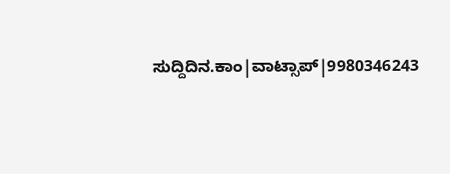ಸುದ್ದಿದಿನ.ಕಾಂ|ವಾಟ್ಸಾಪ್|9980346243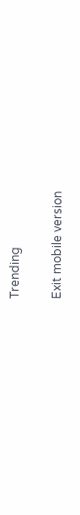Trending

Exit mobile version